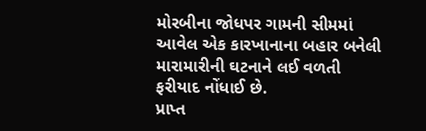મોરબીના જોધપર ગામની સીમમાં આવેલ એક કારખાનાના બહાર બનેલી મારામારીની ઘટનાને લઈ વળતી ફરીયાદ નોંધાઈ છે.
પ્રાપ્ત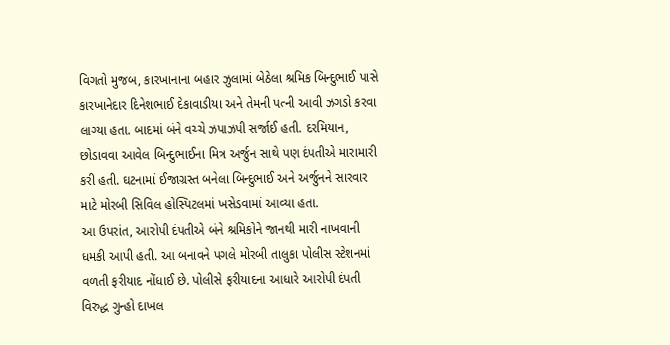વિગતો મુજબ, કારખાનાના બહાર ઝુલામાં બેઠેલા શ્રમિક બિન્દુભાઈ પાસે કારખાનેદાર દિનેશભાઈ દેકાવાડીયા અને તેમની પત્ની આવી ઝગડો કરવા લાગ્યા હતા. બાદમાં બંને વચ્ચે ઝપાઝપી સર્જાઈ હતી. દરમિયાન, છોડાવવા આવેલ બિન્દુભાઈના મિત્ર અર્જુન સાથે પણ દંપતીએ મારામારી કરી હતી. ઘટનામાં ઈજાગ્રસ્ત બનેલા બિન્દુભાઈ અને અર્જુનને સારવાર માટે મોરબી સિવિલ હોસ્પિટલમાં ખસેડવામાં આવ્યા હતા.
આ ઉપરાંત, આરોપી દંપતીએ બંને શ્રમિકોને જાનથી મારી નાખવાની ધમકી આપી હતી. આ બનાવને પગલે મોરબી તાલુકા પોલીસ સ્ટેશનમાં વળતી ફરીયાદ નોંધાઈ છે. પોલીસે ફરીયાદના આધારે આરોપી દંપતી વિરુદ્ધ ગુન્હો દાખલ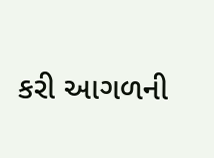કરી આગળની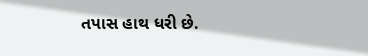તપાસ હાથ ધરી છે.